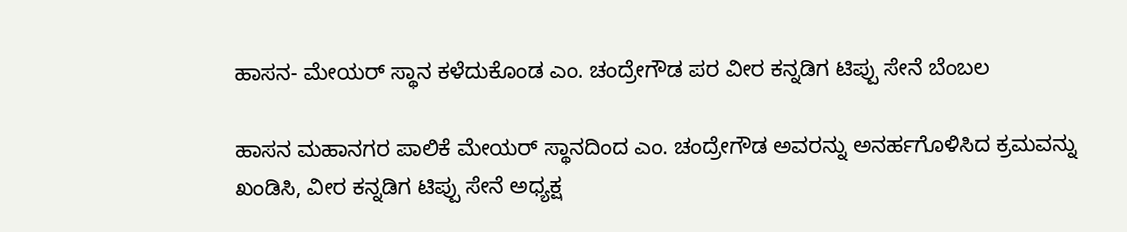ಹಾಸನ- ಮೇಯರ್ ಸ್ಥಾನ ಕಳೆದುಕೊಂಡ ಎಂ. ಚಂದ್ರೇಗೌಡ ಪರ ವೀರ ಕನ್ನಡಿಗ ಟಿಪ್ಪು ಸೇನೆ ಬೆಂಬಲ

ಹಾಸನ ಮಹಾನಗರ ಪಾಲಿಕೆ ಮೇಯರ್ ಸ್ಥಾನದಿಂದ ಎಂ. ಚಂದ್ರೇಗೌಡ ಅವರನ್ನು ಅನರ್ಹಗೊಳಿಸಿದ ಕ್ರಮವನ್ನು ಖಂಡಿಸಿ, ವೀರ ಕನ್ನಡಿಗ ಟಿಪ್ಪು ಸೇನೆ ಅಧ್ಯಕ್ಷ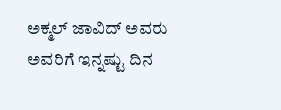ಅಕ್ಮಲ್ ಜಾವಿದ್ ಅವರು ಅವರಿಗೆ ಇನ್ನಷ್ಟು ದಿನ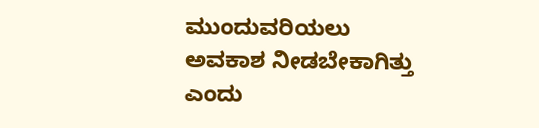ಮುಂದುವರಿಯಲು ಅವಕಾಶ ನೀಡಬೇಕಾಗಿತ್ತು ಎಂದು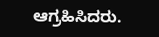ಆಗ್ರಹಿಸಿದರು.